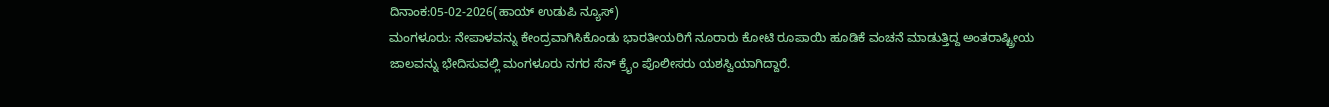ದಿನಾಂಕ:05-02-2026(ಹಾಯ್ ಉಡುಪಿ ನ್ಯೂಸ್)
ಮಂಗಳೂರು: ನೇಪಾಳವನ್ನು ಕೇಂದ್ರವಾಗಿಸಿಕೊಂಡು ಭಾರತೀಯರಿಗೆ ನೂರಾರು ಕೋಟಿ ರೂಪಾಯಿ ಹೂಡಿಕೆ ವಂಚನೆ ಮಾಡುತ್ತಿದ್ದ ಅಂತರಾಷ್ಟ್ರೀಯ ಜಾಲವನ್ನು ಭೇದಿಸುವಲ್ಲಿ ಮಂಗಳೂರು ನಗರ ಸೆನ್ ಕ್ರೈಂ ಪೊಲೀಸರು ಯಶಸ್ವಿಯಾಗಿದ್ದಾರೆ.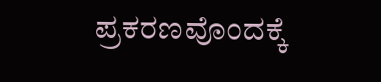ಪ್ರಕರಣವೊಂದಕ್ಕೆ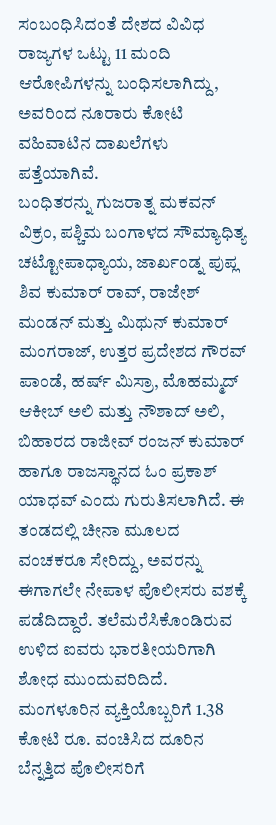ಸಂಬಂಧಿಸಿದಂತೆ ದೇಶದ ವಿವಿಧ ರಾಜ್ಯಗಳ ಒಟ್ಟು 11 ಮಂದಿ ಆರೋಪಿಗಳನ್ನು ಬಂಧಿಸಲಾಗಿದ್ದು, ಅವರಿಂದ ನೂರಾರು ಕೋಟಿ ವಹಿವಾಟಿನ ದಾಖಲೆಗಳು ಪತ್ತೆಯಾಗಿವೆ.
ಬಂಧಿತರನ್ನು ಗುಜರಾತ್ನ ಮಕವನ್ ವಿಕ್ರಂ, ಪಶ್ಚಿಮ ಬಂಗಾಳದ ಸೌಮ್ಯಾಧಿತ್ಯ ಚಟ್ಟೋಪಾಧ್ಯಾಯ, ಜಾರ್ಖಂಡ್ನ ಪುಪ್ಲ ಶಿವ ಕುಮಾರ್ ರಾವ್, ರಾಜೇಶ್ ಮಂಡನ್ ಮತ್ತು ಮಿಥುನ್ ಕುಮಾರ್ ಮಂಗರಾಜ್, ಉತ್ತರ ಪ್ರದೇಶದ ಗೌರವ್ ಪಾಂಡೆ, ಹರ್ಷ್ ಮಿಸ್ರಾ, ಮೊಹಮ್ಮದ್ ಆಕೀಬ್ ಅಲಿ ಮತ್ತು ನೌಶಾದ್ ಅಲಿ, ಬಿಹಾರದ ರಾಜೀವ್ ರಂಜನ್ ಕುಮಾರ್ ಹಾಗೂ ರಾಜಸ್ಥಾನದ ಓಂ ಪ್ರಕಾಶ್ ಯಾಧವ್ ಎಂದು ಗುರುತಿಸಲಾಗಿದೆ. ಈ ತಂಡದಲ್ಲಿ ಚೀನಾ ಮೂಲದ ವಂಚಕರೂ ಸೇರಿದ್ದು, ಅವರನ್ನು ಈಗಾಗಲೇ ನೇಪಾಳ ಪೊಲೀಸರು ವಶಕ್ಕೆ ಪಡೆದಿದ್ದಾರೆ. ತಲೆಮರೆಸಿಕೊಂಡಿರುವ ಉಳಿದ ಐವರು ಭಾರತೀಯರಿಗಾಗಿ ಶೋಧ ಮುಂದುವರಿದಿದೆ.
ಮಂಗಳೂರಿನ ವ್ಯಕ್ತಿಯೊಬ್ಬರಿಗೆ 1.38 ಕೋಟಿ ರೂ. ವಂಚಿಸಿದ ದೂರಿನ ಬೆನ್ನತ್ತಿದ ಪೊಲೀಸರಿಗೆ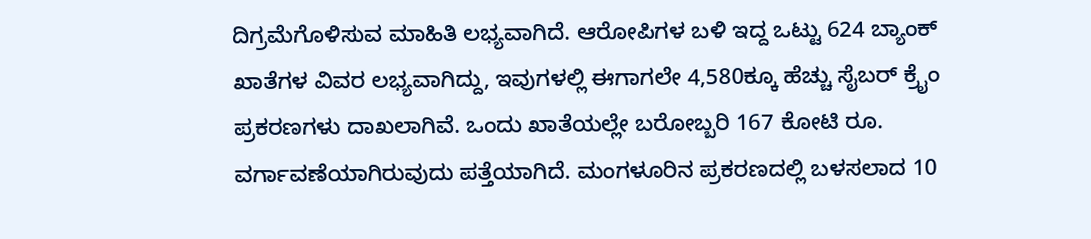ದಿಗ್ರಮೆಗೊಳಿಸುವ ಮಾಹಿತಿ ಲಭ್ಯವಾಗಿದೆ. ಆರೋಪಿಗಳ ಬಳಿ ಇದ್ದ ಒಟ್ಟು 624 ಬ್ಯಾಂಕ್ ಖಾತೆಗಳ ವಿವರ ಲಭ್ಯವಾಗಿದ್ದು, ಇವುಗಳಲ್ಲಿ ಈಗಾಗಲೇ 4,580ಕ್ಕೂ ಹೆಚ್ಚು ಸೈಬರ್ ಕ್ರೈಂ ಪ್ರಕರಣಗಳು ದಾಖಲಾಗಿವೆ. ಒಂದು ಖಾತೆಯಲ್ಲೇ ಬರೋಬ್ಬರಿ 167 ಕೋಟಿ ರೂ. ವರ್ಗಾವಣೆಯಾಗಿರುವುದು ಪತ್ತೆಯಾಗಿದೆ. ಮಂಗಳೂರಿನ ಪ್ರಕರಣದಲ್ಲಿ ಬಳಸಲಾದ 10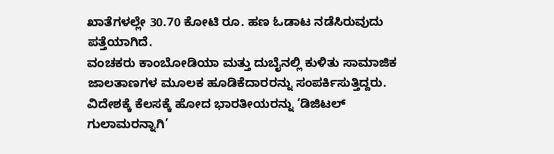ಖಾತೆಗಳಲ್ಲೇ 30.70 ಕೋಟಿ ರೂ. ಹಣ ಓಡಾಟ ನಡೆಸಿರುವುದು ಪತ್ತೆಯಾಗಿದೆ.
ವಂಚಕರು ಕಾಂಬೋಡಿಯಾ ಮತ್ತು ದುಬೈನಲ್ಲಿ ಕುಳಿತು ಸಾಮಾಜಿಕ ಜಾಲತಾಣಗಳ ಮೂಲಕ ಹೂಡಿಕೆದಾರರನ್ನು ಸಂಪರ್ಕಿಸುತ್ತಿದ್ದರು. ವಿದೇಶಕ್ಕೆ ಕೆಲಸಕ್ಕೆ ಹೋದ ಭಾರತೀಯರನ್ನು ‘ಡಿಜಿಟಲ್ ಗುಲಾಮರನ್ನಾಗಿ’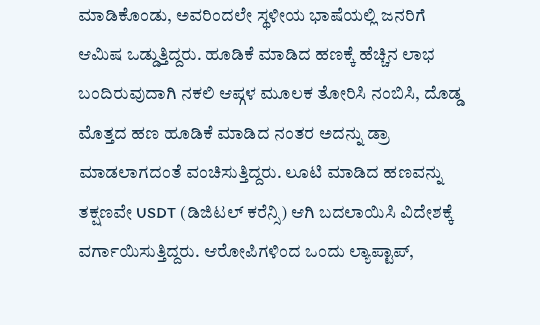ಮಾಡಿಕೊಂಡು, ಅವರಿಂದಲೇ ಸ್ಥಳೀಯ ಭಾಷೆಯಲ್ಲಿ ಜನರಿಗೆ ಆಮಿಷ ಒಡ್ಡುತ್ತಿದ್ದರು. ಹೂಡಿಕೆ ಮಾಡಿದ ಹಣಕ್ಕೆ ಹೆಚ್ಚಿನ ಲಾಭ ಬಂದಿರುವುದಾಗಿ ನಕಲಿ ಆಪ್ಗಳ ಮೂಲಕ ತೋರಿಸಿ ನಂಬಿಸಿ, ದೊಡ್ಡ ಮೊತ್ತದ ಹಣ ಹೂಡಿಕೆ ಮಾಡಿದ ನಂತರ ಅದನ್ನು ಡ್ರಾ ಮಾಡಲಾಗದಂತೆ ವಂಚಿಸುತ್ತಿದ್ದರು. ಲೂಟಿ ಮಾಡಿದ ಹಣವನ್ನು ತಕ್ಷಣವೇ USDT (ಡಿಜಿಟಲ್ ಕರೆನ್ಸಿ) ಆಗಿ ಬದಲಾಯಿಸಿ ವಿದೇಶಕ್ಕೆ ವರ್ಗಾಯಿಸುತ್ತಿದ್ದರು. ಆರೋಪಿಗಳಿಂದ ಒಂದು ಲ್ಯಾಪ್ಟಾಪ್,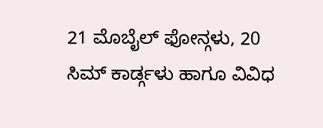21 ಮೊಬೈಲ್ ಫೋನ್ಗಳು, 20 ಸಿಮ್ ಕಾರ್ಡ್ಗಳು ಹಾಗೂ ವಿವಿಧ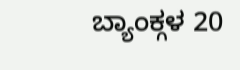ಬ್ಯಾಂಕ್ಗಳ 20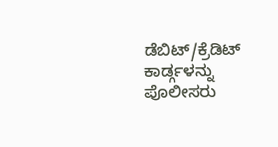ಡೆಬಿಟ್/ಕ್ರೆಡಿಟ್ ಕಾರ್ಡ್ಗಳನ್ನು ಪೊಲೀಸರು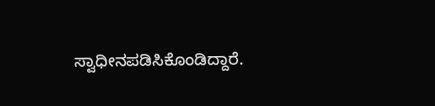ಸ್ವಾಧೀನಪಡಿಸಿಕೊಂಡಿದ್ದಾರೆ.